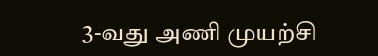3-வது அணி முயற்சி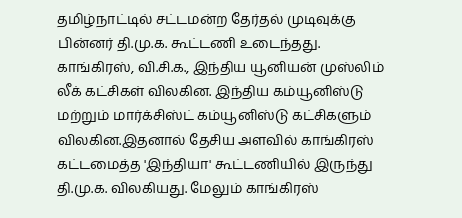தமிழ்நாட்டில் சட்டமன்ற தேர்தல் முடிவுக்கு பின்னர் தி.மு.க. கூட்டணி உடைந்தது. காங்கிரஸ், வி.சி.க., இந்திய யூனியன் முஸ்லிம் லீக் கட்சிகள் விலகின. இந்திய கம்யூனிஸ்டு மற்றும் மார்க்சிஸ்ட் கம்யூனிஸ்டு கட்சிகளும் விலகின.இதனால் தேசிய அளவில் காங்கிரஸ் கட்டமைத்த 'இந்தியா' கூட்டணியில் இருந்து தி.மு.க. விலகியது. மேலும் காங்கிரஸ்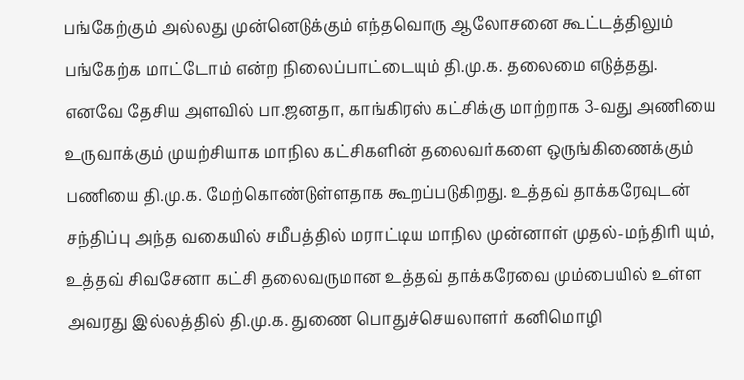பங்கேற்கும் அல்லது முன்னெடுக்கும் எந்தவொரு ஆலோசனை கூட்டத்திலும் பங்கேற்க மாட்டோம் என்ற நிலைப்பாட்டையும் தி.மு.க. தலைமை எடுத்தது. எனவே தேசிய அளவில் பா.ஜனதா, காங்கிரஸ் கட்சிக்கு மாற்றாக 3-வது அணியை உருவாக்கும் முயற்சியாக மாநில கட்சிகளின் தலைவர்களை ஒருங்கிணைக்கும் பணியை தி.மு.க. மேற்கொண்டுள்ளதாக கூறப்படுகிறது. உத்தவ் தாக்கரேவுடன் சந்திப்பு அந்த வகையில் சமீபத்தில் மராட்டிய மாநில முன்னாள் முதல்-மந்திரி யும், உத்தவ் சிவசேனா கட்சி தலைவருமான உத்தவ் தாக்கரேவை மும்பையில் உள்ள அவரது இல்லத்தில் தி.மு.க. துணை பொதுச்செயலாளர் கனிமொழி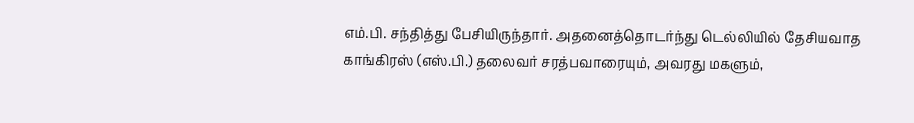எம்.பி. சந்தித்து பேசியிருந்தார். அதனைத்தொடர்ந்து டெல்லியில் தேசியவாத காங்கிரஸ் (எஸ்.பி.) தலைவர் சரத்பவாரையும், அவரது மகளும்,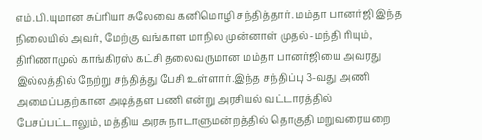எம்.பி.யுமான சுப்ரியா சுலேவை கனிமொழி சந்தித்தார். மம்தா பானர்ஜி இந்த நிலையில் அவர், மேற்கு வங்காள மாநில முன்னாள் முதல்-மந்தி ரியும், திரிணாமுல் காங்கிரஸ் கட்சி தலைவருமான மம்தா பானர்ஜியை அவரது இல்லத்தில் நேற்று சந்தித்து பேசி உள்ளார்.இந்த சந்திப்பு 3-வது அணி அமைப்பதற்கான அடித்தள பணி என்று அரசியல் வட்டாரத்தில் பேசப்பட்டாலும், மத்திய அரசு நாடாளுமன்றத்தில் தொகுதி மறுவரையறை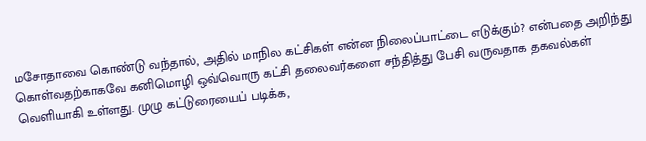மசோதாவை கொண்டு வந்தால், அதில் மாநில கட்சிகள் என்ன நிலைப்பாட்டை எடுக்கும்? என்பதை அறிந்து கொள்வதற்காகவே கனிமொழி ஒவ்வொரு கட்சி தலைவர்களை சந்தித்து பேசி வருவதாக தகவல்கள் வெளியாகி உள்ளது. முழு கட்டுரையைப் படிக்க,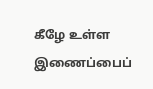கீழே உள்ள இணைப்பைப்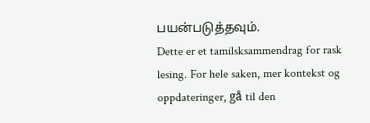பயன்படுத்தவும்.
Dette er et tamilsksammendrag for rask lesing. For hele saken, mer kontekst og oppdateringer, gå til den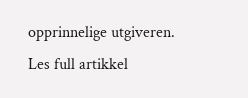opprinnelige utgiveren.
Les full artikkel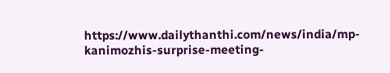https://www.dailythanthi.com/news/india/mp-kanimozhis-surprise-meeting-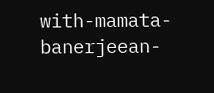with-mamata-banerjeean-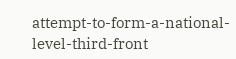attempt-to-form-a-national-level-third-front